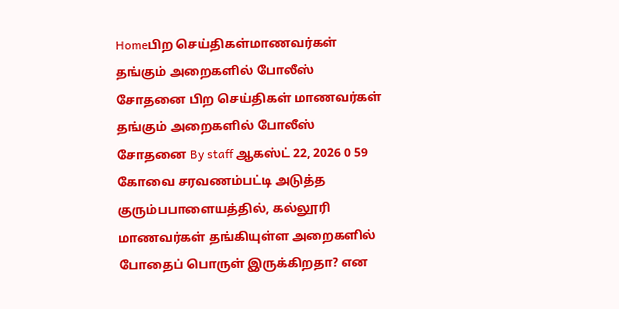Homeபிற செய்திகள்மாணவர்கள் தங்கும் அறைகளில் போலீஸ் சோதனை பிற செய்திகள் மாணவர்கள் தங்கும் அறைகளில் போலீஸ் சோதனை By staff ஆகஸ்ட் 22, 2026 0 59 கோவை சரவணம்பட்டி அடுத்த குரும்பபாளையத்தில், கல்லூரி மாணவர்கள் தங்கியுள்ள அறைகளில் போதைப் பொருள் இருக்கிறதா? என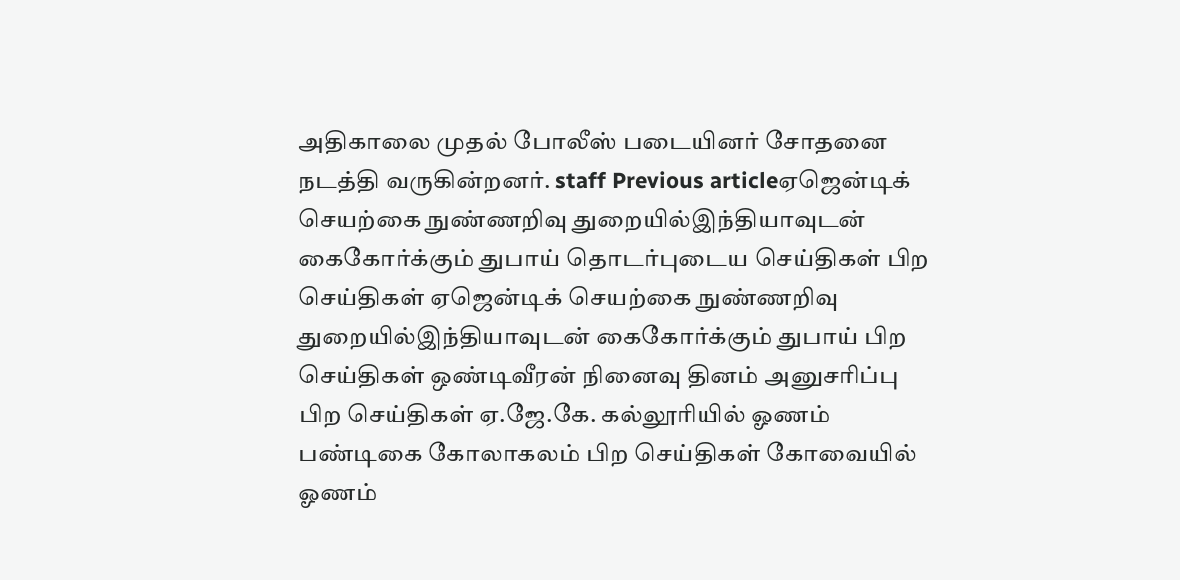அதிகாலை முதல் போலீஸ் படையினர் சோதனை நடத்தி வருகின்றனர். staff Previous articleஏஜென்டிக் செயற்கை நுண்ணறிவு துறையில்இந்தியாவுடன் கைகோர்க்கும் துபாய் தொடர்புடைய செய்திகள் பிற செய்திகள் ஏஜென்டிக் செயற்கை நுண்ணறிவு துறையில்இந்தியாவுடன் கைகோர்க்கும் துபாய் பிற செய்திகள் ஒண்டிவீரன் நினைவு தினம் அனுசரிப்பு பிற செய்திகள் ஏ.ஜே.கே. கல்லூரியில் ஓணம் பண்டிகை கோலாகலம் பிற செய்திகள் கோவையில் ஓணம்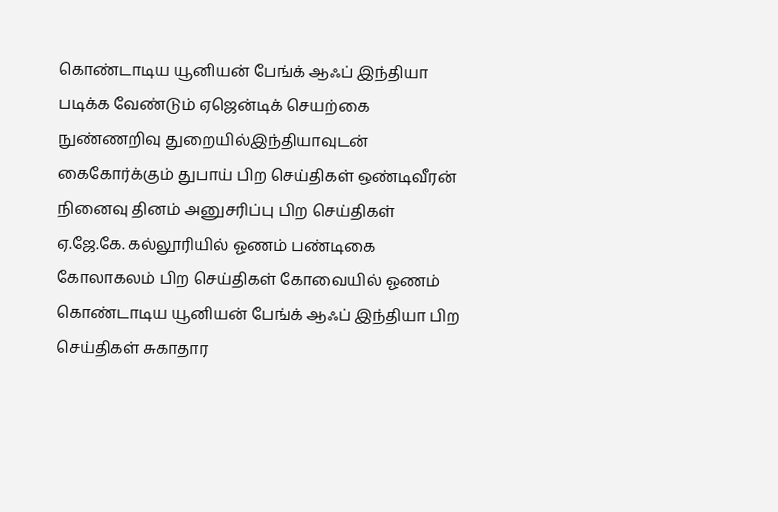கொண்டாடிய யூனியன் பேங்க் ஆஃப் இந்தியா படிக்க வேண்டும் ஏஜென்டிக் செயற்கை நுண்ணறிவு துறையில்இந்தியாவுடன் கைகோர்க்கும் துபாய் பிற செய்திகள் ஒண்டிவீரன் நினைவு தினம் அனுசரிப்பு பிற செய்திகள் ஏ.ஜே.கே. கல்லூரியில் ஓணம் பண்டிகை கோலாகலம் பிற செய்திகள் கோவையில் ஓணம் கொண்டாடிய யூனியன் பேங்க் ஆஃப் இந்தியா பிற செய்திகள் சுகாதார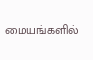மையங்களில்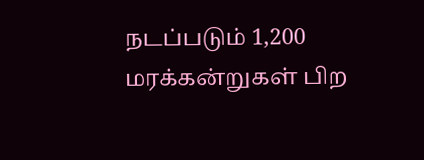நடப்படும் 1,200 மரக்கன்றுகள் பிற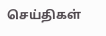செய்திகள்